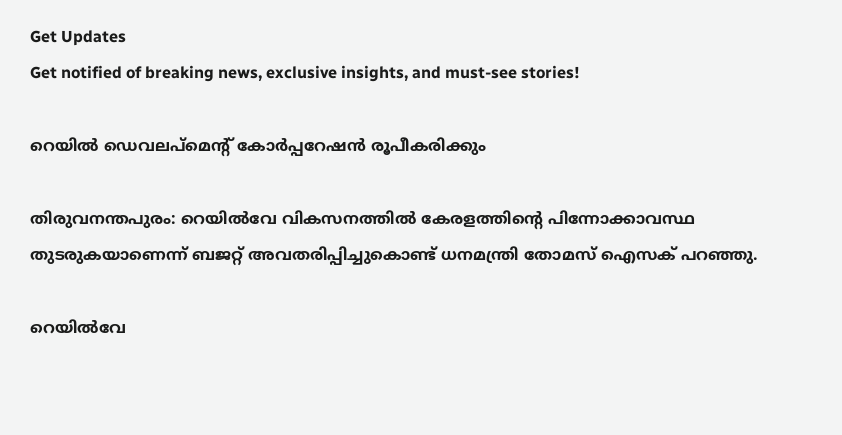Get Updates
Get notified of breaking news, exclusive insights, and must-see stories!

റെയില്‍ ഡെവലപ്‌മെന്റ്‌ കോര്‍പ്പറേഷന്‍ രൂപീകരിക്കും

തിരുവനന്തപുരം: റെയില്‍വേ വികസനത്തില്‍ കേരളത്തിന്റെ പിന്നോക്കാവസ്ഥ തുടരുകയാണെന്ന് ബജറ്റ് അവതരിപ്പിച്ചുകൊണ്ട് ധനമന്ത്രി തോമസ് ഐസക് പറഞ്ഞു.

റെയില്‍വേ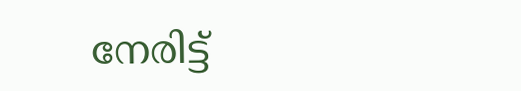നേരിട്ട്‌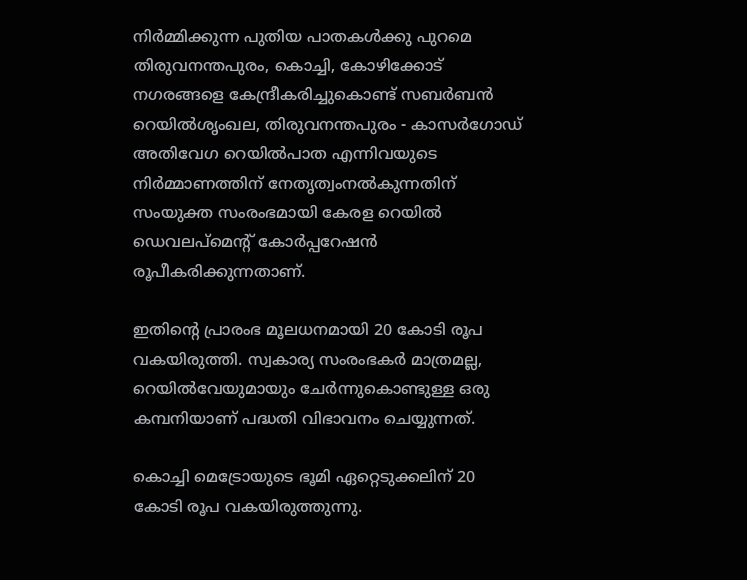നിര്‍മ്മിക്കുന്ന പുതിയ പാതകള്‍ക്കു പുറമെ തിരുവനന്തപുരം, കൊച്ചി, കോഴിക്കോട്‌ നഗരങ്ങളെ കേന്ദ്രീകരിച്ചുകൊണ്ട്‌ സബര്‍ബന്‍ റെയില്‍ശൃംഖല, തിരുവനന്തപുരം - കാസര്‍ഗോഡ്‌ അതിവേഗ റെയില്‍പാത എന്നിവയുടെ നിര്‍മ്മാണത്തിന് നേതൃത്വംനല്‍കുന്നതിന്‌ സംയുക്ത സംരംഭമായി കേരള റെയില്‍ ഡെവലപ്‌മെന്റ്‌ കോര്‍പ്പറേഷന്‍ രൂപീകരിക്കുന്നതാണ്‌.

ഇതിന്റെ പ്രാരംഭ മൂലധനമായി 20 കോടി രൂപ വകയിരുത്തി. സ്വകാര്യ സംരംഭകര്‍ മാത്രമല്ല, റെയില്‍വേയുമായും ചേര്‍ന്നുകൊണ്ടുള്ള ഒരു കമ്പനിയാണ്‌ പദ്ധതി വിഭാവനം ചെയ്യുന്നത്‌.

കൊച്ചി മെട്രോയുടെ ഭൂമി ഏറ്റെടുക്കലിന്‌ 20 കോടി രൂപ വകയിരുത്തുന്നു.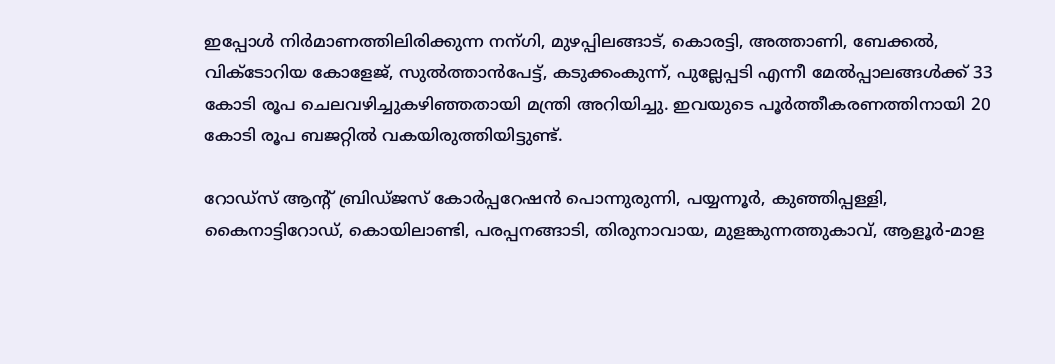ഇപ്പോള്‍ നിര്‍മാണത്തിലിരിക്കുന്ന നന്ഗി, മുഴപ്പിലങ്ങാട്‌, കൊരട്ടി, അത്താണി, ബേക്കല്‍, വിക്‌ടോറിയ കോളേജ്‌, സുല്‍ത്താന്‍പേട്ട്‌, കടുക്കംകുന്ന്‌, പുല്ലേപ്പടി എന്നീ മേല്‍പ്പാലങ്ങള്‍ക്ക്‌ 33 കോടി രൂപ ചെലവഴിച്ചുകഴിഞ്ഞതായി മന്ത്രി അറിയിച്ചു. ഇവയുടെ പൂര്‍ത്തീകരണത്തിനായി 20 കോടി രൂപ ബജറ്റില്‍ വകയിരുത്തിയിട്ടുണ്ട്.

റോഡ്‌സ്‌ ആന്റ്‌ ബ്രിഡ്‌ജസ്‌ കോര്‍പ്പറേഷന്‍ പൊന്നുരുന്നി, പയ്യന്നൂര്‍, കുഞ്ഞിപ്പള്ളി, കൈനാട്ടിറോഡ്‌, കൊയിലാണ്ടി, പരപ്പനങ്ങാടി, തിരുനാവായ, മുളങ്കുന്നത്തുകാവ്‌, ആളൂര്‍-മാള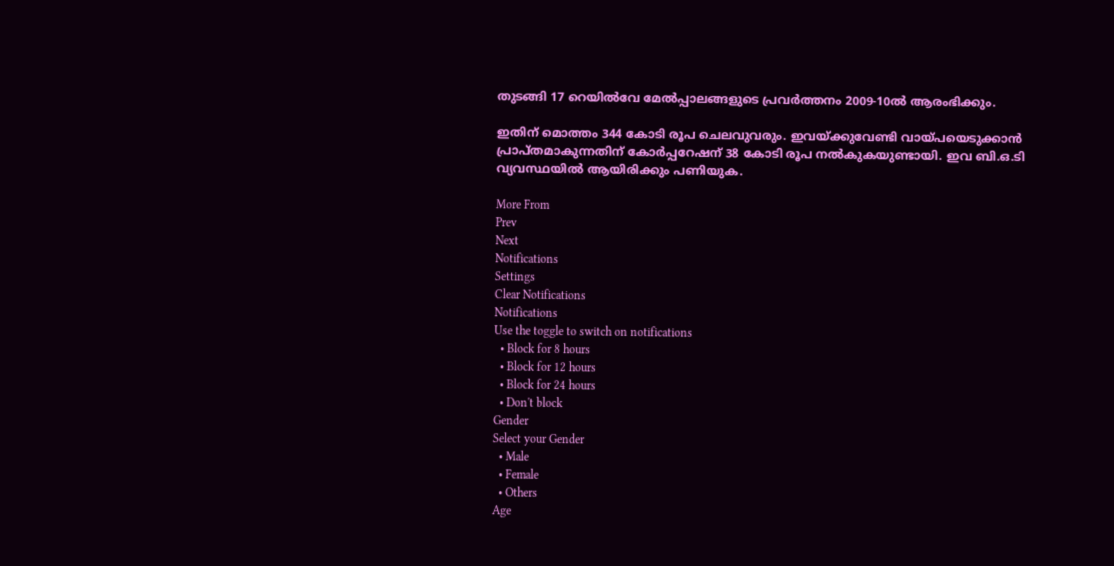തുടങ്ങി 17 റെയില്‍വേ മേല്‍പ്പാലങ്ങളുടെ പ്രവര്‍ത്തനം 2009-10ല്‍ ആരംഭിക്കും.

ഇതിന് മൊത്തം 344 കോടി രൂപ ചെലവുവരും. ഇവയ്‌ക്കുവേണ്ടി വായ്‌പയെടുക്കാന്‍ പ്രാപ്‌തമാകുന്നതിന്‌ കോര്‍പ്പറേഷന്‌ 38 കോടി രൂപ നല്‍കുകയുണ്ടായി. ഇവ ബി.ഒ.ടി വ്യവസ്ഥയില്‍ ആയിരിക്കും പണിയുക.

More From
Prev
Next
Notifications
Settings
Clear Notifications
Notifications
Use the toggle to switch on notifications
  • Block for 8 hours
  • Block for 12 hours
  • Block for 24 hours
  • Don't block
Gender
Select your Gender
  • Male
  • Female
  • Others
Age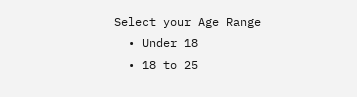Select your Age Range
  • Under 18
  • 18 to 25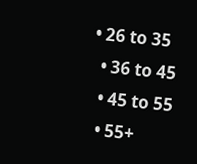• 26 to 35
  • 36 to 45
  • 45 to 55
  • 55+